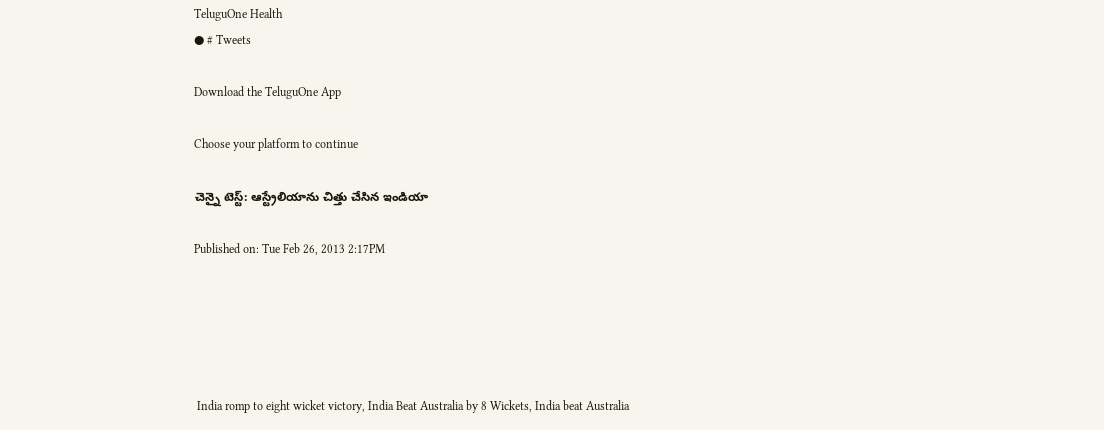TeluguOne Health
● # Tweets

Download the TeluguOne App

Choose your platform to continue

చెన్నై టెస్ట్: ఆస్ట్రేలియాను చిత్తు చేసిన ఇండియా

Published on: Tue Feb 26, 2013 2:17PM





 India romp to eight wicket victory, India Beat Australia by 8 Wickets, India beat Australia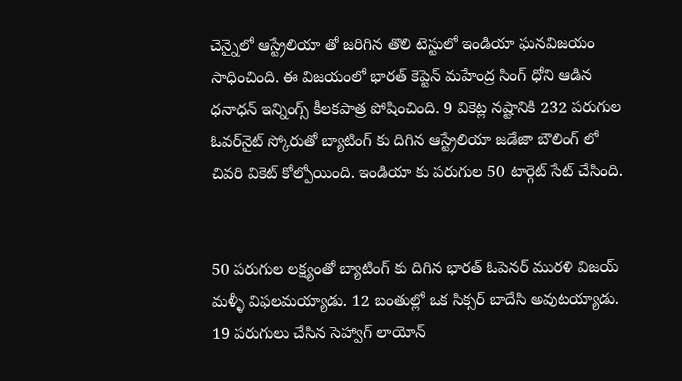చెన్నైలో ఆస్ట్రేలియా తో జరిగిన తొలి టెస్టులో ఇండియా ఘనవిజయం సాధించింది. ఈ విజయంలో భారత్ కెప్టెన్ మహేంద్ర సింగ్ ధోని ఆడిన ధనాధన్ ఇన్నింగ్స్ కీలకపాత్ర పోషించింది. 9 వికెట్ల నష్టానికి 232 పరుగుల ఓవర్‌నైట్ స్కోరుతో బ్యాటింగ్ కు దిగిన ఆస్ట్రేలియా జడేజా బౌలింగ్ లో చివరి వికెట్ కోల్పోయింది. ఇండియా కు పరుగుల 50 టార్గెట్ సేట్ చేసింది.


50 పరుగుల లక్ష్యంతో బ్యాటింగ్ కు దిగిన భారత్ ఓపెనర్ మురళి విజయ్ మళ్ళీ విఫలమయ్యాడు. 12 బంతుల్లో ఒక సిక్సర్ బాదేసి అవుటయ్యాడు. 19 పరుగులు చేసిన సెహ్వాగ్ లాయోన్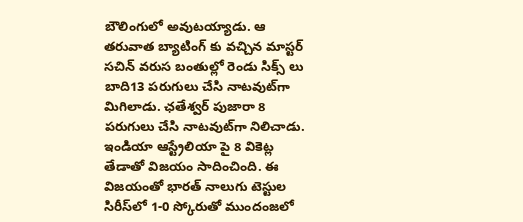బౌలింగులో అవుటయ్యాడు. ఆ తరువాత బ్యాటింగ్ కు వచ్చిన మాస్టర్ సచిన్ వరుస బంతుల్లో రెండు సిక్స్ లు బాది13 పరుగులు చేసి నాటవుట్‌గా మిగిలాడు. ఛతేశ్వర్ పుజారా 8 పరుగులు చేసి నాటవుట్‌గా నిలిచాడు. ఇండియా ఆస్ట్రేలియా పై 8 వికెట్ల తేడాతో విజయం సాదించింది. ఈ విజయంతో భారత్ నాలుగు టెస్టుల సిరీస్‌లో 1-0 స్కోరుతో ముందంజలో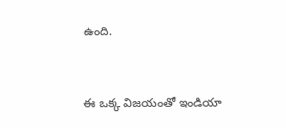ఉంది.


ఈ ఒక్క విజయంతో ఇండియా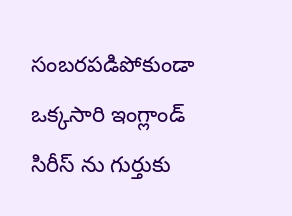సంబరపడిపోకుండా ఒక్కసారి ఇంగ్లాండ్ సిరీస్ ను గుర్తుకు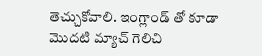తెచ్చుకోవాలి. ఇంగ్లాండ్ తో కూడా మొదటి మ్యాచ్ గెలిచి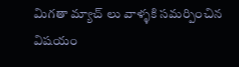మిగతా మ్యాచ్ లు వాళ్ళకి సమర్పించిన విషయం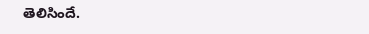తెలిసిందే.